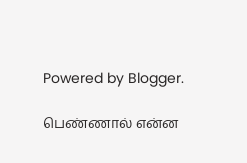Powered by Blogger.

பெண்ணால் என்ன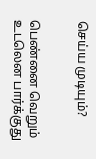செய்ய முடியும்?


பெண்னை வெறும் உடலென பார்க்குது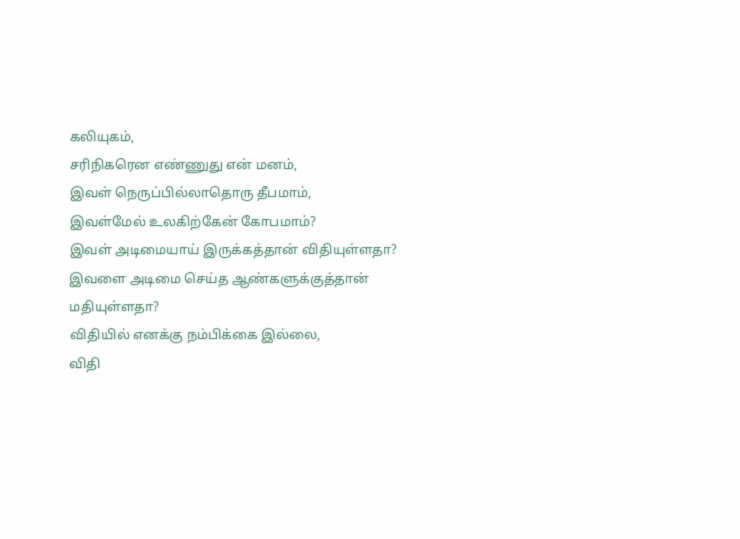கலியுகம்,
சரிநிகரென எண்ணுது என் மனம்,
இவள் நெருப்பில்லாதொரு தீபமாம்,
இவள்மேல் உலகிற்கேன் கோபமாம்?
இவள் அடிமையாய் இருக்கத்தான் விதியுள்ளதா?
இவளை அடிமை செய்த ஆண்களுக்குத்தான் மதியுள்ளதா?
விதியில் எனக்கு நம்பிக்கை இல்லை,
விதி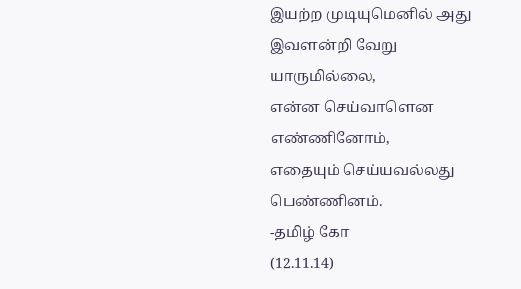இயற்ற முடியுமெனில் அது இவளன்றி வேறு யாருமில்லை,
என்ன செய்வாளென எண்ணினோம்,
எதையும் செய்யவல்லது பெண்ணினம்.
-தமிழ் கோ
(12.11.14)